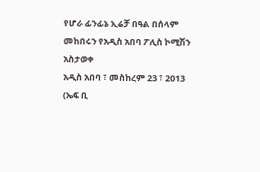የሆራ ፊንፊኔ ኢሬቻ በዓል በሰላም መከበሩን የአዲስ አበባ ፖሊስ ኮሚሽን አስታወቀ
አዲስ አበባ ፣ መስከረም 23 ፣ 2013 (ኤፍ ቢ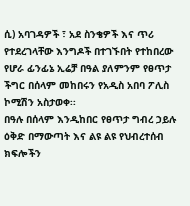ሲ) አባገዳዎች ፣ አደ ስንቄዎች እና ጥሪ የተደረገላቸው እንግዶች በተገኙበት የተከበረው የሆራ ፊንፊኔ ኢሬቻ በዓል ያለምንም የፀጥታ ችግር በሰላም መከበሩን የአዲስ አበባ ፖሊስ ኮሚሽን አስታወቀ፡፡
በዓሉ በሰላም እንዲከበር የፀጥታ ግብረ ኃይሉ ዕቅድ በማውጣት እና ልዩ ልዩ የህብረተሰብ ክፍሎችን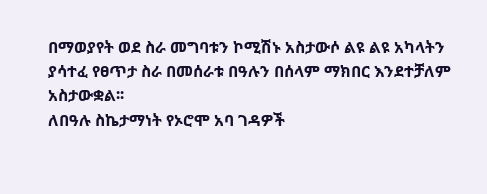በማወያየት ወደ ስራ መግባቱን ኮሚሽኑ አስታውሶ ልዩ ልዩ አካላትን ያሳተፈ የፀጥታ ስራ በመሰራቱ በዓሉን በሰላም ማክበር እንደተቻለም አስታውቋል፡፡
ለበዓሉ ስኬታማነት የኦሮሞ አባ ገዳዎች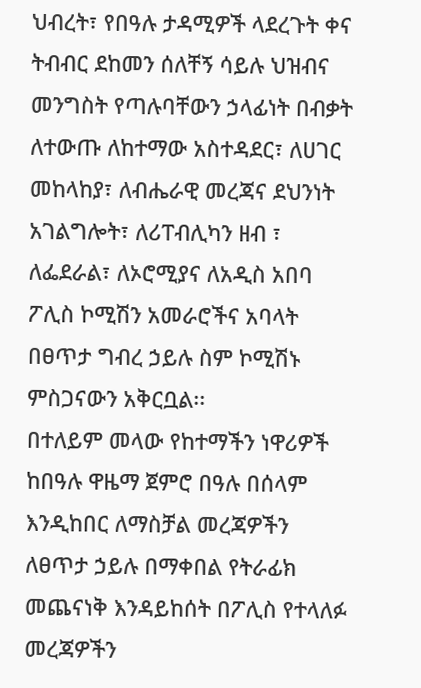ህብረት፣ የበዓሉ ታዳሚዎች ላደረጉት ቀና ትብብር ደከመን ሰለቸኝ ሳይሉ ህዝብና መንግስት የጣሉባቸውን ኃላፊነት በብቃት ለተውጡ ለከተማው አስተዳደር፣ ለሀገር መከላከያ፣ ለብሔራዊ መረጃና ደህንነት አገልግሎት፣ ለሪፐብሊካን ዘብ ፣ ለፌደራል፣ ለኦሮሚያና ለአዲስ አበባ ፖሊስ ኮሚሽን አመራሮችና አባላት በፀጥታ ግብረ ኃይሉ ስም ኮሚሽኑ ምስጋናውን አቅርቧል፡፡
በተለይም መላው የከተማችን ነዋሪዎች ከበዓሉ ዋዜማ ጀምሮ በዓሉ በሰላም እንዲከበር ለማስቻል መረጃዎችን ለፀጥታ ኃይሉ በማቀበል የትራፊክ መጨናነቅ እንዳይከሰት በፖሊስ የተላለፉ መረጃዎችን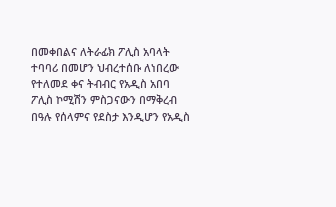በመቀበልና ለትራፊክ ፖሊስ አባላት ተባባሪ በመሆን ህብረተሰቡ ለነበረው የተለመደ ቀና ትብብር የአዲስ አበባ ፖሊስ ኮሚሽን ምስጋናውን በማቅረብ በዓሉ የሰላምና የደስታ እንዲሆን የአዲስ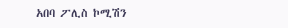አበባ ፖሊስ ኮሚሽን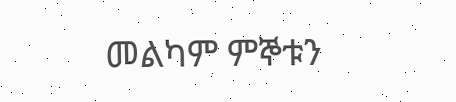መልካም ምኞቱን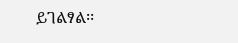ይገልፃል፡፡